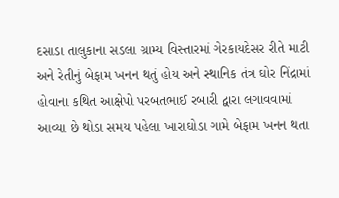દસાડા તાલુકાના સડલા ગ્રામ્ય વિસ્તારમાં ગેરકાયદેસર રીતે માટી અને રેતીનું બેફામ ખનન થતું હોય અને સ્થાનિક તંત્ર ઘોર નિંદ્રામાં હોવાના કથિત આક્ષેપો પરબતભાઈ રબારી દ્વારા લગાવવામાં આવ્યા છે થોડા સમય પહેલા ખારાઘોડા ગામે બેફામ ખનન થતા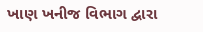ખાણ ખનીજ વિભાગ દ્વારા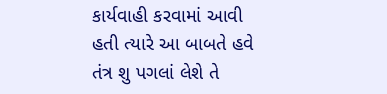કાર્યવાહી કરવામાં આવી હતી ત્યારે આ બાબતે હવે તંત્ર શુ પગલાં લેશે તે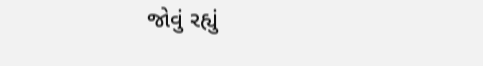જોવું રહ્યું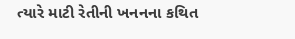ત્યારે માટી રેતીની ખનનના કથિત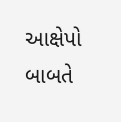આક્ષેપો બાબતે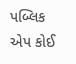પબ્લિક એપ કોઈ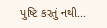પુષ્ટિ કરતું નથી...